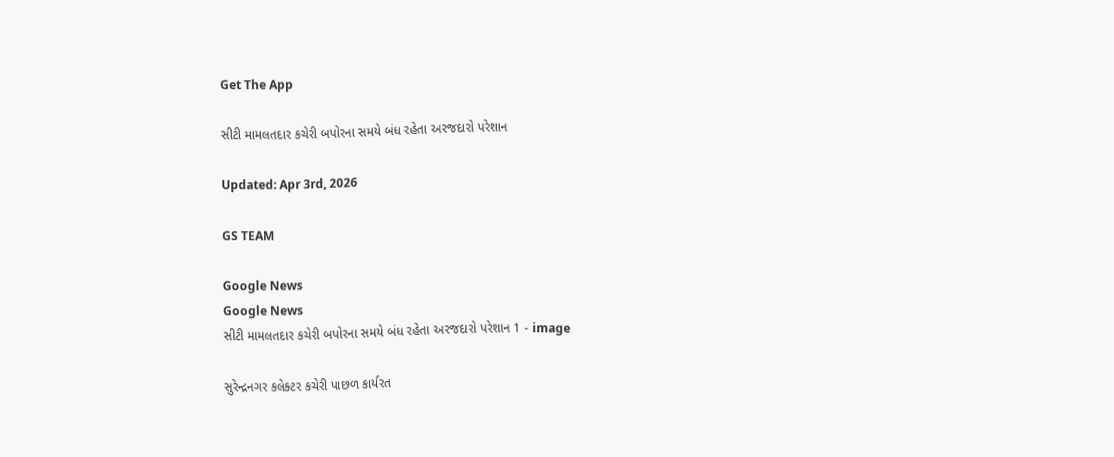Get The App

સીટી મામલતદાર કચેરી બપોરના સમયે બંધ રહેતા અરજદારો પરેશાન

Updated: Apr 3rd, 2026

GS TEAM

Google News
Google News
સીટી મામલતદાર કચેરી બપોરના સમયે બંધ રહેતા અરજદારો પરેશાન 1 - image

સુરેન્દ્રનગર કલેક્ટર કચેરી પાછળ કાર્યરત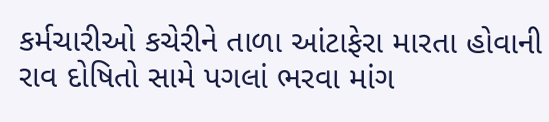કર્મચારીઓ કચેરીને તાળા આંટાફેરા મારતા હોવાની રાવ દોષિતો સામે પગલાં ભરવા માંગ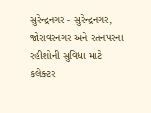સુરેન્દ્રનગર - સુરેન્દ્રનગર, જોરાવરનગર અને રતનપરના રહીશોની સુવિધા માટે કલેક્ટર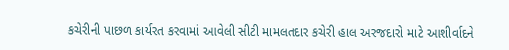કચેરીની પાછળ કાર્યરત કરવામાં આવેલી સીટી મામલતદાર કચેરી હાલ અરજદારો માટે આશીર્વાદને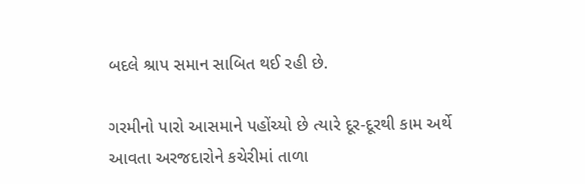બદલે શ્રાપ સમાન સાબિત થઈ રહી છે.

ગરમીનો પારો આસમાને પહોંચ્યો છે ત્યારે દૂર-દૂરથી કામ અર્થે આવતા અરજદારોને કચેરીમાં તાળા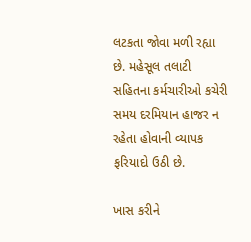લટકતા જોવા મળી રહ્યા છે. મહેસૂલ તલાટી સહિતના કર્મચારીઓ કચેરી સમય દરમિયાન હાજર ન રહેતા હોવાની વ્યાપક ફરિયાદો ઉઠી છે.

ખાસ કરીને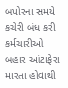બપોરના સમયે કચેરી બંધ કરી કર્મચારીઓ બહાર આંટાફેરા મારતા હોવાથી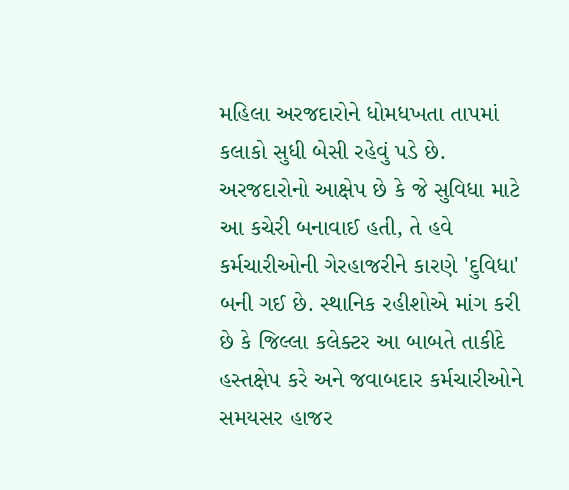મહિલા અરજદારોને ધોમધખતા તાપમાં કલાકો સુધી બેસી રહેવું પડે છે. અરજદારોનો આક્ષેપ છે કે જે સુવિધા માટે આ કચેરી બનાવાઈ હતી, તે હવે કર્મચારીઓની ગેરહાજરીને કારણે 'દુવિધા' બની ગઈ છે. સ્થાનિક રહીશોએ માંગ કરી છે કે જિલ્લા કલેક્ટર આ બાબતે તાકીદે હસ્તક્ષેપ કરે અને જવાબદાર કર્મચારીઓને સમયસર હાજર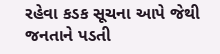રહેવા કડક સૂચના આપે જેથી જનતાને પડતી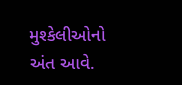મુશ્કેલીઓનો અંત આવે.